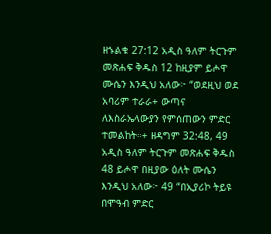ዘኁልቁ 27:12 አዲስ ዓለም ትርጉም መጽሐፍ ቅዱስ 12 ከዚያም ይሖዋ ሙሴን እንዲህ አለው፦ “ወደዚህ ወደ አባሪም ተራራ+ ውጣና ለእስራኤላውያን የምሰጠውን ምድር ተመልከት።+ ዘዳግም 32:48, 49 አዲስ ዓለም ትርጉም መጽሐፍ ቅዱስ 48 ይሖዋ በዚያው ዕለት ሙሴን እንዲህ አለው፦ 49 “በኢያሪኮ ትይዩ በሞዓብ ምድር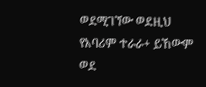ወደሚገኘው ወደዚህ የአባሪም ተራራ+ ይኸውም ወደ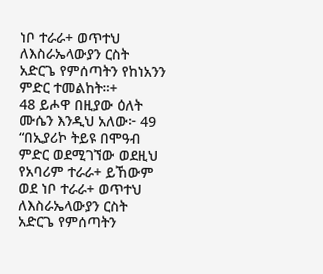ነቦ ተራራ+ ወጥተህ ለእስራኤላውያን ርስት አድርጌ የምሰጣትን የከነአንን ምድር ተመልከት።+
48 ይሖዋ በዚያው ዕለት ሙሴን እንዲህ አለው፦ 49 “በኢያሪኮ ትይዩ በሞዓብ ምድር ወደሚገኘው ወደዚህ የአባሪም ተራራ+ ይኸውም ወደ ነቦ ተራራ+ ወጥተህ ለእስራኤላውያን ርስት አድርጌ የምሰጣትን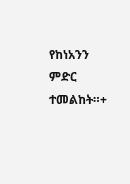የከነአንን ምድር ተመልከት።+